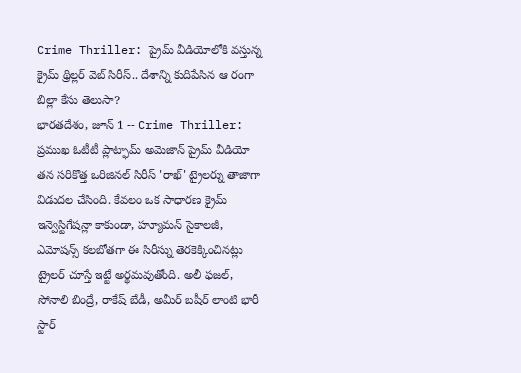Crime Thriller: ప్రైమ్ వీడియోలోకి వస్తున్న క్రైమ్ థ్రిల్లర్ వెబ్ సిరీస్.. దేశాన్ని కుదిపేసిన ఆ రంగా బిల్లా కేసు తెలుసా?
భారతదేశం, జూన్ 1 -- Crime Thriller: ప్రముఖ ఓటీటీ ప్లాట్ఫామ్ అమెజాన్ ప్రైమ్ వీడియో తన సరికొత్త ఒరిజినల్ సిరీస్ 'రాఖ్' ట్రైలర్ను తాజాగా విడుదల చేసింది. కేవలం ఒక సాధారణ క్రైమ్ ఇన్వెస్టిగేషన్లా కాకుండా, హ్యూమన్ సైకాలజీ, ఎమోషన్స్ కలబోతగా ఈ సిరీస్ను తెరకెక్కించినట్లు ట్రైలర్ చూస్తే ఇట్టే అర్థమవుతోంది. అలీ ఫజల్, సోనాలి బింద్రే, రాకేష్ బేడీ, అమీర్ బషీర్ లాంటి భారీ స్టార్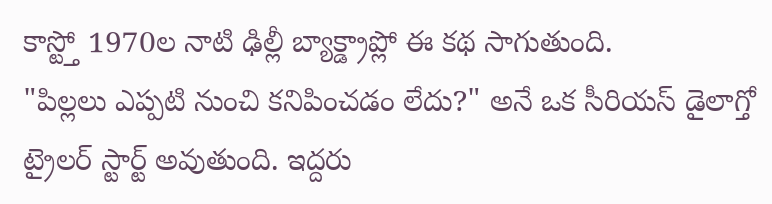కాస్ట్తో 1970ల నాటి ఢిల్లీ బ్యాక్డ్రాప్లో ఈ కథ సాగుతుంది.
"పిల్లలు ఎప్పటి నుంచి కనిపించడం లేదు?" అనే ఒక సీరియస్ డైలాగ్తో ట్రైలర్ స్టార్ట్ అవుతుంది. ఇద్దరు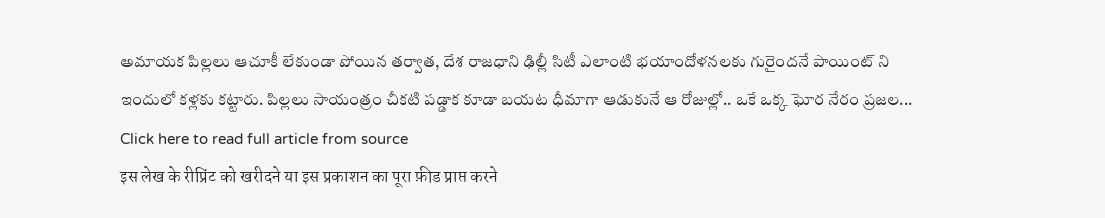అమాయక పిల్లలు ఆచూకీ లేకుండా పోయిన తర్వాత, దేశ రాజధాని ఢిల్లీ సిటీ ఎలాంటి భయాందోళనలకు గురైందనే పాయింట్ ని ఇందులో కళ్లకు కట్టారు. పిల్లలు సాయంత్రం చీకటి పడ్డాక కూడా బయట ధీమాగా ఆడుకునే ఆ రోజుల్లో.. ఒకే ఒక్క ఘోర నేరం ప్రజల...
Click here to read full article from source
इस लेख के रीप्रिंट को खरीदने या इस प्रकाशन का पूरा फ़ीड प्राप्त करने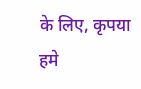के लिए, कृपया
हमे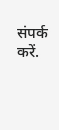संपर्क करें.